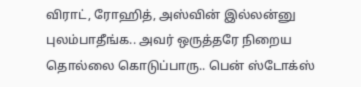விராட், ரோஹித், அஸ்வின் இல்லன்னு புலம்பாதீங்க.. அவர் ஒருத்தரே நிறைய தொல்லை கொடுப்பாரு.. பென் ஸ்டோக்ஸ்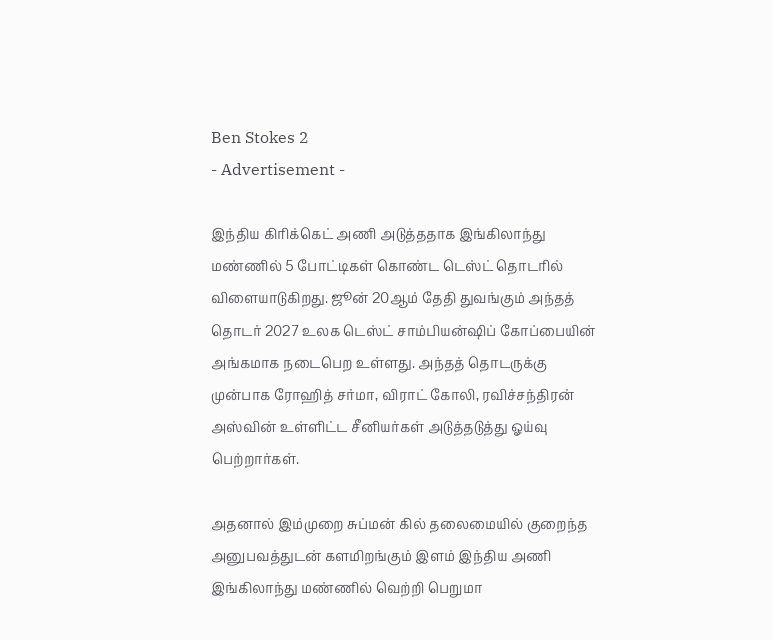Ben Stokes 2
- Advertisement -

இந்திய கிரிக்கெட் அணி அடுத்ததாக இங்கிலாந்து மண்ணில் 5 போட்டிகள் கொண்ட டெஸ்ட் தொடரில் விளையாடுகிறது. ஜூன் 20ஆம் தேதி துவங்கும் அந்தத் தொடர் 2027 உலக டெஸ்ட் சாம்பியன்ஷிப் கோப்பையின் அங்கமாக நடைபெற உள்ளது. அந்தத் தொடருக்கு முன்பாக ரோஹித் சர்மா, விராட் கோலி, ரவிச்சந்திரன் அஸ்வின் உள்ளிட்ட சீனியர்கள் அடுத்தடுத்து ஓய்வு பெற்றார்கள்.

அதனால் இம்முறை சுப்மன் கில் தலைமையில் குறைந்த அனுபவத்துடன் களமிறங்கும் இளம் இந்திய அணி இங்கிலாந்து மண்ணில் வெற்றி பெறுமா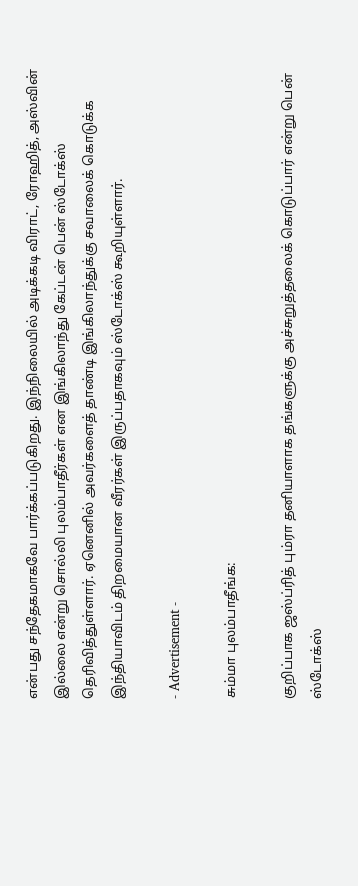என்பது சந்தேகமாகவே பார்க்கப்படுகிறது. இந்நிலையில் அடிக்கடி விராட், ரோஹித், அஸ்வின் இல்லை என்று சொல்லி புலம்பாதீர்கள் என இங்கிலாந்து கேப்டன் பென் ஸ்டோக்ஸ் தெரிவித்துள்ளார். ஏனெனில் அவர்களைத் தாண்டி இங்கிலாந்துக்கு சவாலைக் கொடுக்க இந்தியாவிடம் திறமையான வீரர்கள் இருப்பதாகவும் ஸ்டோக்ஸ் கூறியுள்ளார்.

- Advertisement -

சும்மா புலம்பாதீங்க:

குறிப்பாக ஜஸ்ப்ரித் பும்ரா தனியாளாக தங்களுக்கு அச்சுறுத்தலைக் கொடுப்பார் என்று பென் ஸ்டோக்ஸ்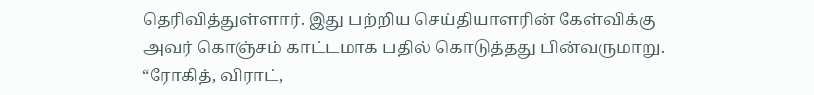தெரிவித்துள்ளார். இது பற்றிய செய்தியாளரின் கேள்விக்கு அவர் கொஞ்சம் காட்டமாக பதில் கொடுத்தது பின்வருமாறு. “ரோகித், விராட்,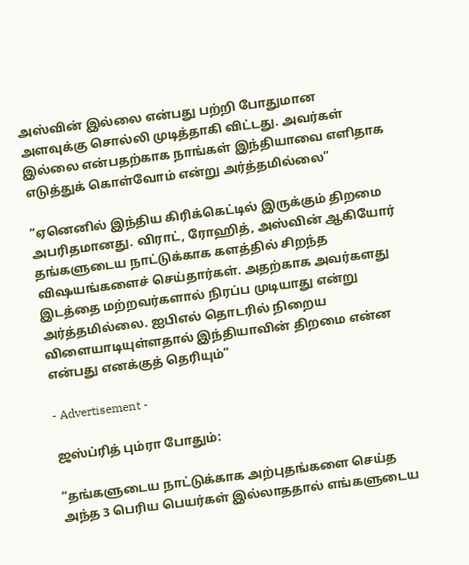அஸ்வின் இல்லை என்பது பற்றி போதுமான அளவுக்கு சொல்லி முடித்தாகி விட்டது. அவர்கள் இல்லை என்பதற்காக நாங்கள் இந்தியாவை எளிதாக எடுத்துக் கொள்வோம் என்று அர்த்தமில்லை”

“ஏனெனில் இந்திய கிரிக்கெட்டில் இருக்கும் திறமை அபரிதமானது. விராட், ரோஹித், அஸ்வின் ஆகியோர் தங்களுடைய நாட்டுக்காக களத்தில் சிறந்த விஷயங்களைச் செய்தார்கள். அதற்காக அவர்களது இடத்தை மற்றவர்களால் நிரப்ப முடியாது என்று அர்த்தமில்லை. ஐபிஎல் தொடரில் நிறைய விளையாடியுள்ளதால் இந்தியாவின் திறமை என்ன என்பது எனக்குத் தெரியும்”

- Advertisement -

ஜஸ்ப்ரித் பும்ரா போதும்:

“தங்களுடைய நாட்டுக்காக அற்புதங்களை செய்த அந்த 3 பெரிய பெயர்கள் இல்லாததால் எங்களுடைய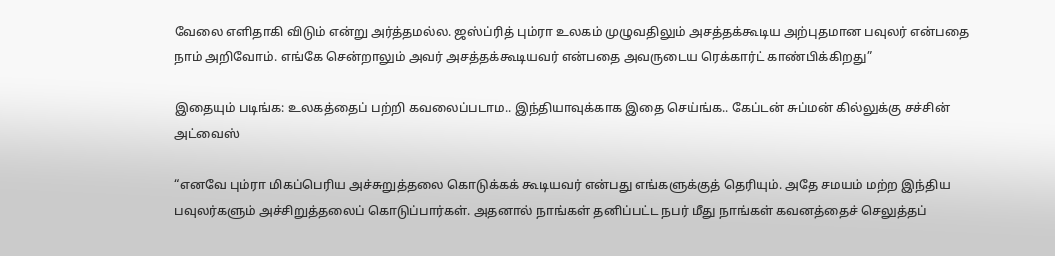வேலை எளிதாகி விடும் என்று அர்த்தமல்ல. ஜஸ்ப்ரித் பும்ரா உலகம் முழுவதிலும் அசத்தக்கூடிய அற்புதமான பவுலர் என்பதை நாம் அறிவோம். எங்கே சென்றாலும் அவர் அசத்தக்கூடியவர் என்பதை அவருடைய ரெக்கார்ட் காண்பிக்கிறது”

இதையும் படிங்க: உலகத்தைப் பற்றி கவலைப்படாம.. இந்தியாவுக்காக இதை செய்ங்க.. கேப்டன் சுப்மன் கில்லுக்கு சச்சின் அட்வைஸ்

“எனவே பும்ரா மிகப்பெரிய அச்சுறுத்தலை கொடுக்கக் கூடியவர் என்பது எங்களுக்குத் தெரியும். அதே சமயம் மற்ற இந்திய பவுலர்களும் அச்சிறுத்தலைப் கொடுப்பார்கள். அதனால் நாங்கள் தனிப்பட்ட நபர் மீது நாங்கள் கவனத்தைச் செலுத்தப்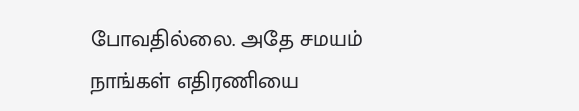போவதில்லை. அதே சமயம் நாங்கள் எதிரணியை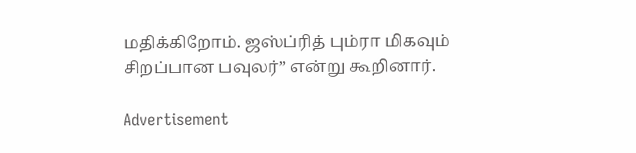மதிக்கிறோம். ஜஸ்ப்ரித் பும்ரா மிகவும் சிறப்பான பவுலர்” என்று கூறினார்.

Advertisement